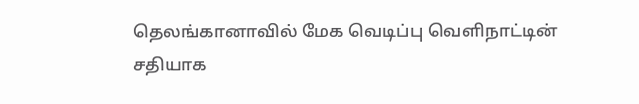தெலங்கானாவில் மேக வெடிப்பு வெளிநாட்டின் சதியாக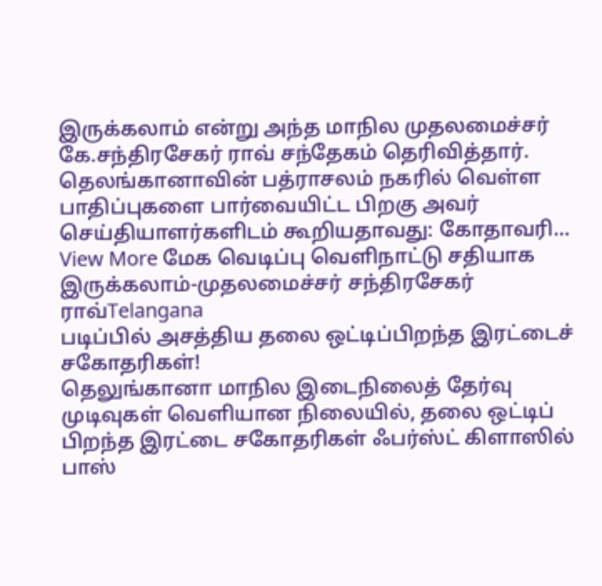இருக்கலாம் என்று அந்த மாநில முதலமைச்சர் கே.சந்திரசேகர் ராவ் சந்தேகம் தெரிவித்தார். தெலங்கானாவின் பத்ராசலம் நகரில் வெள்ள பாதிப்புகளை பார்வையிட்ட பிறகு அவர் செய்தியாளர்களிடம் கூறியதாவது: கோதாவரி…
View More மேக வெடிப்பு வெளிநாட்டு சதியாக இருக்கலாம்-முதலமைச்சர் சந்திரசேகர் ராவ்Telangana
படிப்பில் அசத்திய தலை ஒட்டிப்பிறந்த இரட்டைச் சகோதரிகள்!
தெலுங்கானா மாநில இடைநிலைத் தேர்வு முடிவுகள் வெளியான நிலையில், தலை ஒட்டிப் பிறந்த இரட்டை சகோதரிகள் ஃபர்ஸ்ட் கிளாஸில் பாஸ்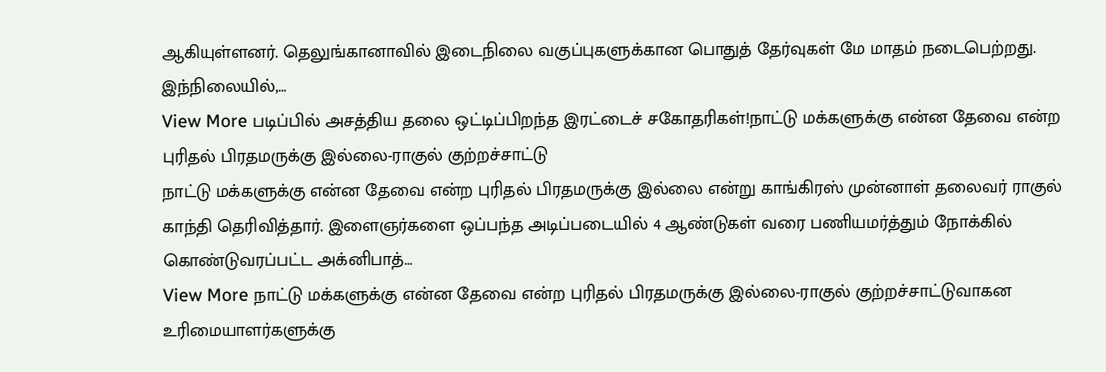ஆகியுள்ளனர். தெலுங்கானாவில் இடைநிலை வகுப்புகளுக்கான பொதுத் தேர்வுகள் மே மாதம் நடைபெற்றது. இந்நிலையில்,…
View More படிப்பில் அசத்திய தலை ஒட்டிப்பிறந்த இரட்டைச் சகோதரிகள்!நாட்டு மக்களுக்கு என்ன தேவை என்ற புரிதல் பிரதமருக்கு இல்லை-ராகுல் குற்றச்சாட்டு
நாட்டு மக்களுக்கு என்ன தேவை என்ற புரிதல் பிரதமருக்கு இல்லை என்று காங்கிரஸ் முன்னாள் தலைவர் ராகுல் காந்தி தெரிவித்தார். இளைஞர்களை ஒப்பந்த அடிப்படையில் 4 ஆண்டுகள் வரை பணியமர்த்தும் நோக்கில் கொண்டுவரப்பட்ட அக்னிபாத்…
View More நாட்டு மக்களுக்கு என்ன தேவை என்ற புரிதல் பிரதமருக்கு இல்லை-ராகுல் குற்றச்சாட்டுவாகன உரிமையாளர்களுக்கு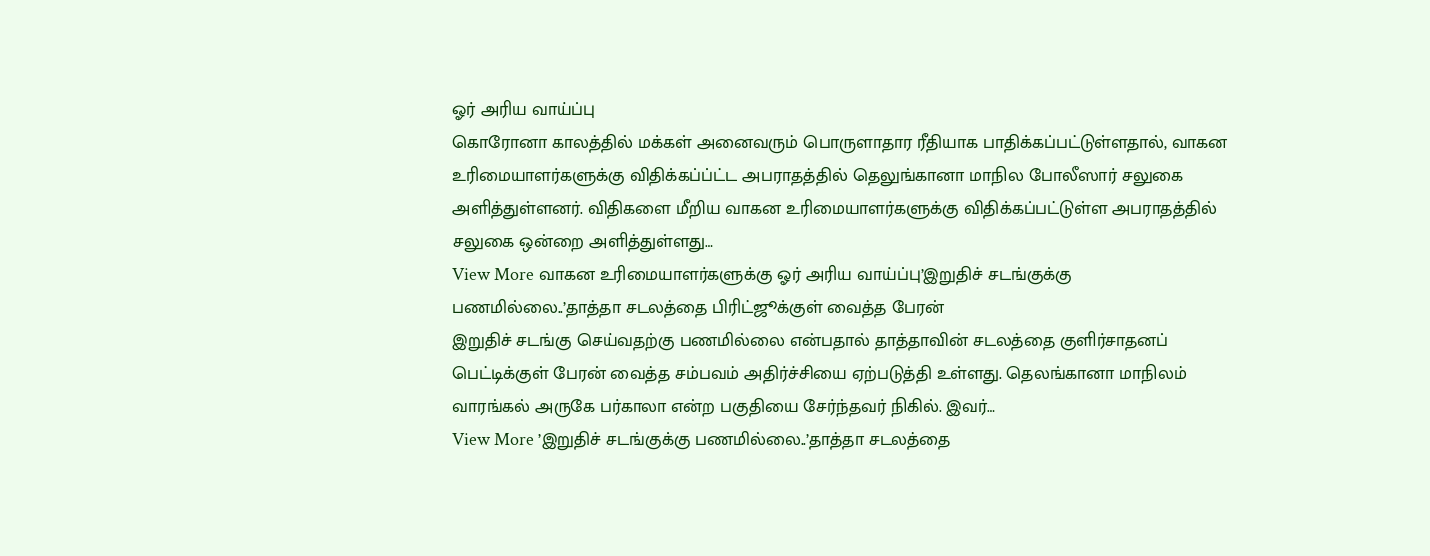ஓர் அரிய வாய்ப்பு
கொரோனா காலத்தில் மக்கள் அனைவரும் பொருளாதார ரீதியாக பாதிக்கப்பட்டுள்ளதால், வாகன உரிமையாளர்களுக்கு விதிக்கப்ப்ட்ட அபராதத்தில் தெலுங்கானா மாநில போலீஸார் சலுகை அளித்துள்ளனர். விதிகளை மீறிய வாகன உரிமையாளர்களுக்கு விதிக்கப்பட்டுள்ள அபராதத்தில் சலுகை ஒன்றை அளித்துள்ளது…
View More வாகன உரிமையாளர்களுக்கு ஓர் அரிய வாய்ப்பு’இறுதிச் சடங்குக்கு பணமில்லை..’தாத்தா சடலத்தை பிரிட்ஜூக்குள் வைத்த பேரன்
இறுதிச் சடங்கு செய்வதற்கு பணமில்லை என்பதால் தாத்தாவின் சடலத்தை குளிர்சாதனப் பெட்டிக்குள் பேரன் வைத்த சம்பவம் அதிர்ச்சியை ஏற்படுத்தி உள்ளது. தெலங்கானா மாநிலம் வாரங்கல் அருகே பர்காலா என்ற பகுதியை சேர்ந்தவர் நிகில். இவர்…
View More ’இறுதிச் சடங்குக்கு பணமில்லை..’தாத்தா சடலத்தை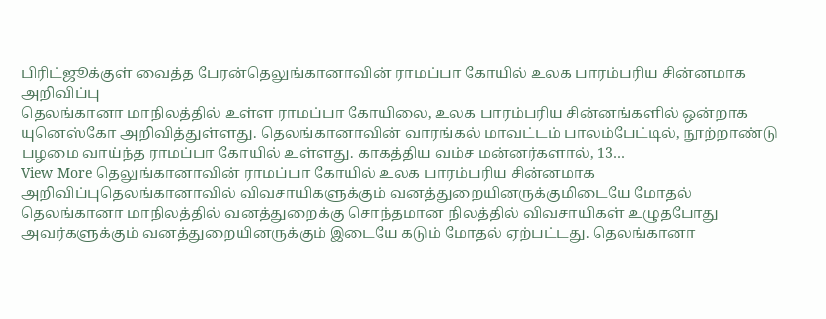பிரிட்ஜூக்குள் வைத்த பேரன்தெலுங்கானாவின் ராமப்பா கோயில் உலக பாரம்பரிய சின்னமாக அறிவிப்பு
தெலங்கானா மாநிலத்தில் உள்ள ராமப்பா கோயிலை, உலக பாரம்பரிய சின்னங்களில் ஒன்றாக யுனெஸ்கோ அறிவித்துள்ளது. தெலங்கானாவின் வாரங்கல் மாவட்டம் பாலம்பேட்டில், நூற்றாண்டு பழமை வாய்ந்த ராமப்பா கோயில் உள்ளது. காகத்திய வம்ச மன்னர்களால், 13…
View More தெலுங்கானாவின் ராமப்பா கோயில் உலக பாரம்பரிய சின்னமாக அறிவிப்புதெலங்கானாவில் விவசாயிகளுக்கும் வனத்துறையினருக்குமிடையே மோதல்
தெலங்கானா மாநிலத்தில் வனத்துறைக்கு சொந்தமான நிலத்தில் விவசாயிகள் உழுதபோது அவர்களுக்கும் வனத்துறையினருக்கும் இடையே கடும் மோதல் ஏற்பட்டது. தெலங்கானா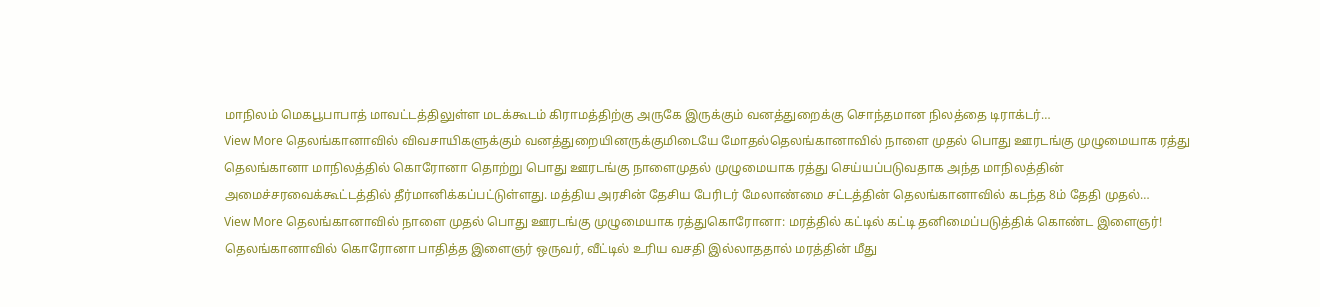மாநிலம் மெகபூபாபாத் மாவட்டத்திலுள்ள மடக்கூடம் கிராமத்திற்கு அருகே இருக்கும் வனத்துறைக்கு சொந்தமான நிலத்தை டிராக்டர்…
View More தெலங்கானாவில் விவசாயிகளுக்கும் வனத்துறையினருக்குமிடையே மோதல்தெலங்கானாவில் நாளை முதல் பொது ஊரடங்கு முழுமையாக ரத்து
தெலங்கானா மாநிலத்தில் கொரோனா தொற்று பொது ஊரடங்கு நாளைமுதல் முழுமையாக ரத்து செய்யப்படுவதாக அந்த மாநிலத்தின் அமைச்சரவைக்கூட்டத்தில் தீர்மானிக்கப்பட்டுள்ளது. மத்திய அரசின் தேசிய பேரிடர் மேலாண்மை சட்டத்தின் தெலங்கானாவில் கடந்த 8ம் தேதி முதல்…
View More தெலங்கானாவில் நாளை முதல் பொது ஊரடங்கு முழுமையாக ரத்துகொரோனா: மரத்தில் கட்டில் கட்டி தனிமைப்படுத்திக் கொண்ட இளைஞர்!
தெலங்கானாவில் கொரோனா பாதித்த இளைஞர் ஒருவர், வீட்டில் உரிய வசதி இல்லாததால் மரத்தின் மீது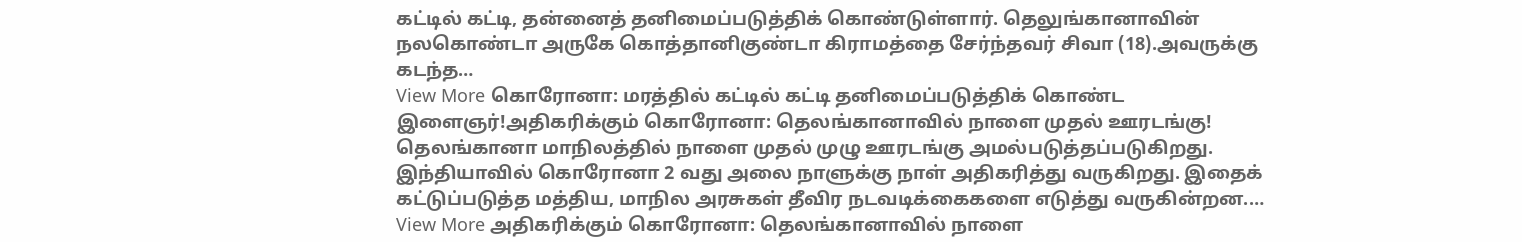கட்டில் கட்டி, தன்னைத் தனிமைப்படுத்திக் கொண்டுள்ளார். தெலுங்கானாவின் நலகொண்டா அருகே கொத்தானிகுண்டா கிராமத்தை சேர்ந்தவர் சிவா (18).அவருக்கு கடந்த…
View More கொரோனா: மரத்தில் கட்டில் கட்டி தனிமைப்படுத்திக் கொண்ட இளைஞர்!அதிகரிக்கும் கொரோனா: தெலங்கானாவில் நாளை முதல் ஊரடங்கு!
தெலங்கானா மாநிலத்தில் நாளை முதல் முழு ஊரடங்கு அமல்படுத்தப்படுகிறது. இந்தியாவில் கொரோனா 2 வது அலை நாளுக்கு நாள் அதிகரித்து வருகிறது. இதைக் கட்டுப்படுத்த மத்திய, மாநில அரசுகள் தீவிர நடவடிக்கைகளை எடுத்து வருகின்றன.…
View More அதிகரிக்கும் கொரோனா: தெலங்கானாவில் நாளை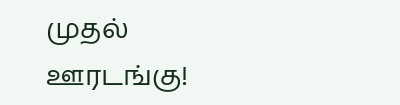முதல் ஊரடங்கு!